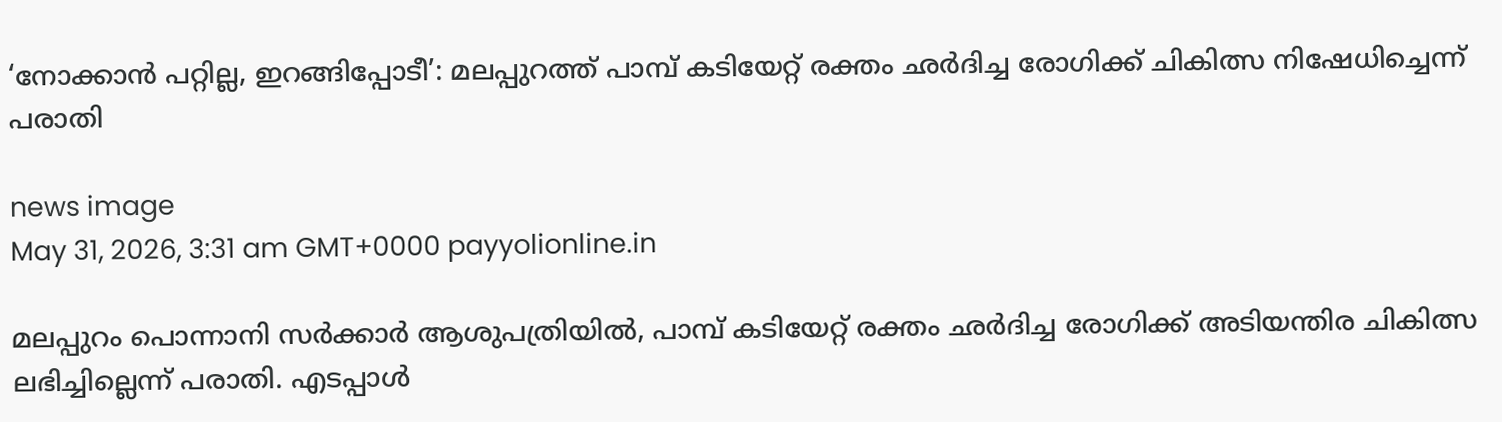‘നോക്കാൻ പറ്റില്ല, ഇറങ്ങിപ്പോടീ’: മലപ്പുറത്ത് പാമ്പ് കടിയേറ്റ് രക്തം ഛർദിച്ച രോഗിക്ക് ചികിത്സ നിഷേധിച്ചെന്ന് പരാതി

news image
May 31, 2026, 3:31 am GMT+0000 payyolionline.in

മലപ്പുറം പൊന്നാനി സർക്കാർ ആശുപത്രിയിൽ, പാമ്പ് കടിയേറ്റ് രക്തം ഛർദിച്ച രോഗിക്ക് അടിയന്തിര ചികിത്സ ലഭിച്ചില്ലെന്ന് പരാതി. എടപ്പാൾ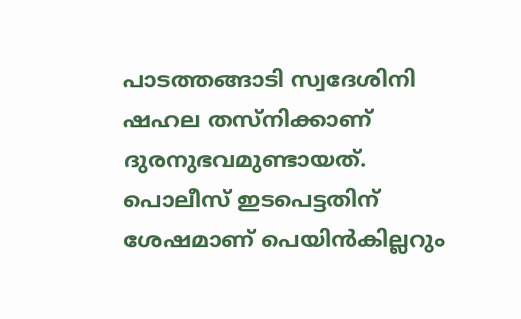പാടത്തങ്ങാടി സ്വദേശിനി ഷഹല തസ്നിക്കാണ് ദുരനുഭവമുണ്ടായത്. പൊലീസ് ഇടപെട്ടതിന് ശേഷമാണ് പെയിൻകില്ലറും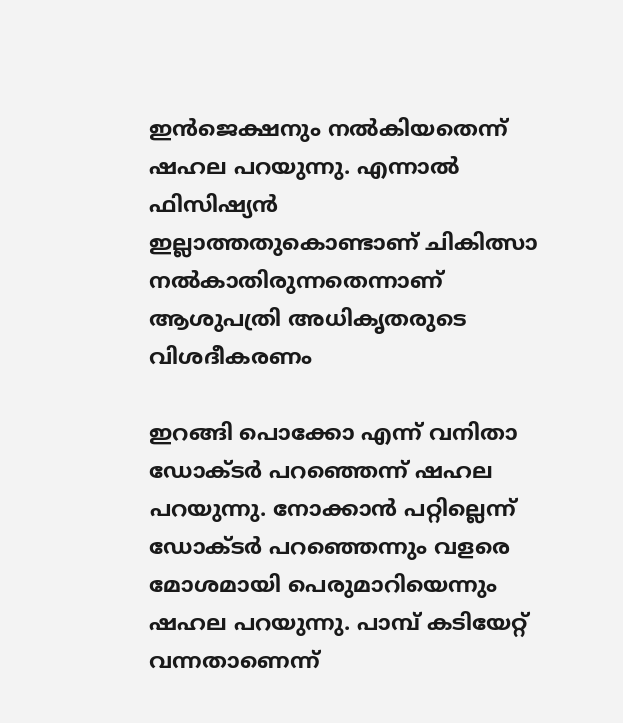ഇൻജെക്ഷനും നൽകിയതെന്ന് ഷഹല പറയുന്നു. എന്നാൽ ഫിസിഷ്യൻ ഇല്ലാത്തതുകൊണ്ടാണ് ചികിത്സാ നൽകാതിരുന്നതെന്നാണ് ആശുപത്രി അധികൃതരുടെ വിശദീകരണം

ഇറങ്ങി പൊക്കോ എന്ന് വനിതാ ഡോക്ടർ പറഞ്ഞെന്ന് ഷഹല പറയുന്നു. നോക്കാൻ പറ്റില്ലെന്ന് ഡോക്ടർ പറഞ്ഞെന്നും വളരെ മോശമായി പെരുമാറിയെന്നും ഷഹല പറയുന്നു. പാമ്പ് കടിയേറ്റ് വന്നതാണെന്ന്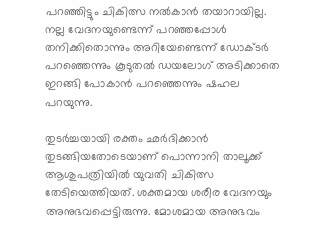പറഞ്ഞിട്ടും ചികിത്സ നൽകാൻ തയാറായില്ല. നല്ല വേദനയുണ്ടെന്ന് പറഞ്ഞപ്പോൾ‌ തനിക്കിതൊന്നും അറിയേണ്ടെന്ന് ഡോക്ടർ പറഞ്ഞെന്നും കൂടുതൽ ഡയലോഗ് അടിക്കാതെ ഇറങ്ങി പോകാൻ പറ‍ഞ്ഞെന്നും ഷഹല പറയുന്നു.

തുടർച്ചയായി രക്തം ഛർദിക്കാൻ തുടങ്ങിയതോടെയാണ് പൊന്നാനി താലൂക്ക് ആശുപത്രിയിൽ യുവതി ചികിത്സ തേടിയെത്തിയത്. ശക്തമായ ശരീര വേദനയും അനുഭവപ്പെട്ടിരുന്നു. മോശമായ അനുഭവം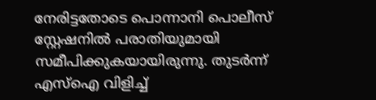നേരിട്ടതോടെ പൊന്നാനി പൊലീസ് സ്റ്റേഷനിൽ പരാതിയുമായി സമീപിക്കുകയായിരുന്നു. തുടർന്ന് എസ്‌ഐ വിളിച്ച്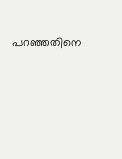പറഞ്ഞതിനെ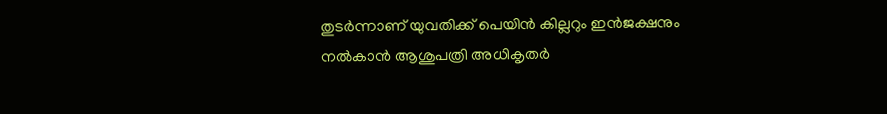തുടർന്നാണ് യുവതിക്ക് പെയിൻ കില്ലറും ഇൻജക്ഷനും നൽകാൻ ആശുപത്രി അധികൃതർ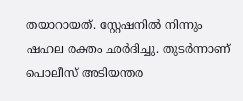തയാറായത്. സ്റ്റേഷനിൽ നിന്നും ഷഹല രക്തം ഛർദിച്ചു. തുടർന്നാണ് പൊലീസ് അടിയന്തര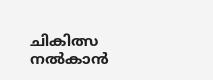ചികിത്സ നൽകാൻ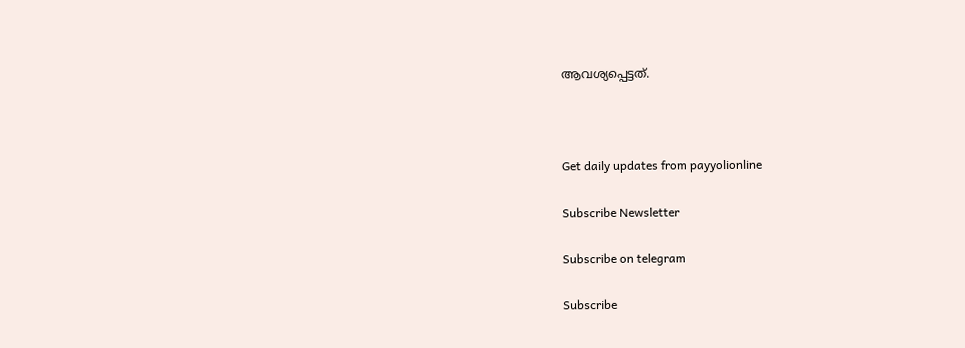ആവശ്യപ്പെട്ടത്.



Get daily updates from payyolionline

Subscribe Newsletter

Subscribe on telegram

Subscribe